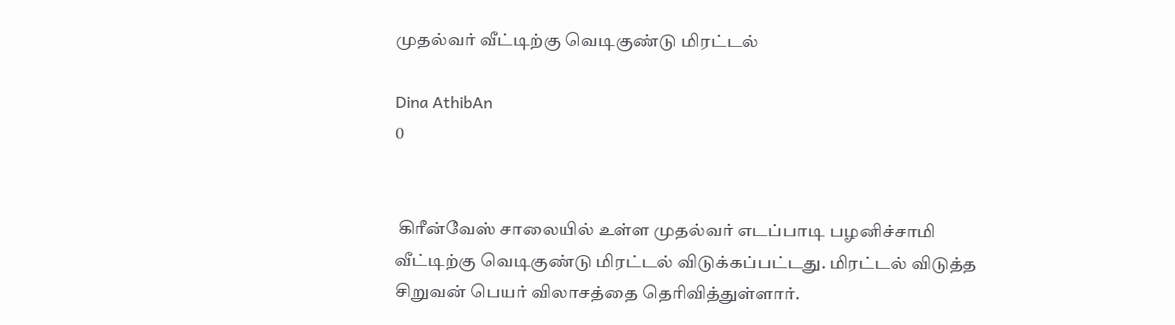முதல்வர் வீட்டிற்கு வெடிகுண்டு மிரட்டல்

Dina AthibAn
0


 கிரீன்வேஸ் சாலையில் உள்ள முதல்வர் எடப்பாடி பழனிச்சாமி வீட்டிற்கு வெடிகுண்டு மிரட்டல் விடுக்கப்பட்டது. மிரட்டல் விடுத்த சிறுவன் பெயர் விலாசத்தை தெரிவித்துள்ளார்.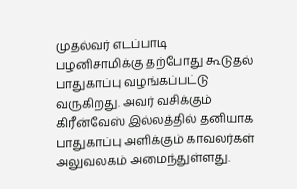முதல்வர் எடப்பாடி பழனிசாமிக்கு தற்போது கூடுதல் பாதுகாப்பு வழங்கப்பட்டு வருகிறது. அவர் வசிக்கும் கிரீன்வேஸ் இல்லத்தில் தனியாக பாதுகாப்பு அளிக்கும் காவலர்கள் அலுவலகம் அமைந்துள்ளது.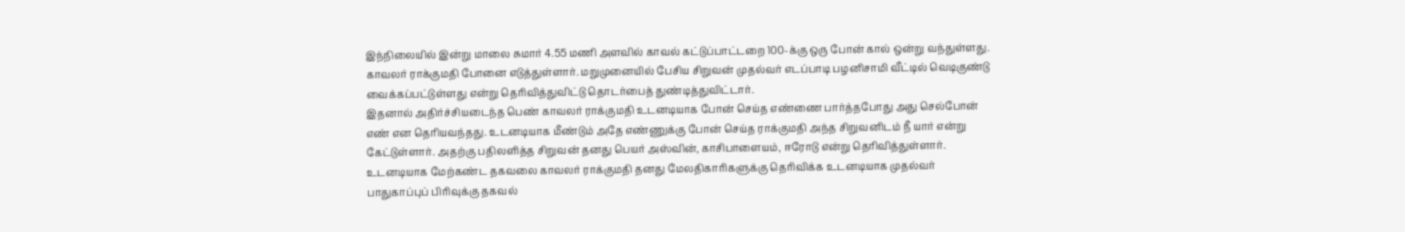இந்நிலையில் இன்று மாலை சுமார் 4.55 மணி அளவில் காவல் கட்டுப்பாட்டறை 100-க்கு ஒரு போன் கால் ஒன்று வந்துள்ளது. காவலர் ராக்குமதி போனை எடுத்துள்ளார். மறுமுனையில் பேசிய சிறுவன் முதல்வர் எடப்பாடி பழனிசாமி வீட்டில் வெடிகுண்டு வைக்கப்பட்டுள்ளது என்று தெரிவித்துவிட்டு தொடர்பைத் துண்டித்துவிட்டார்.
இதனால் அதிர்ச்சியடைந்த பெண் காவலர் ராக்குமதி உடனடியாக போன் செய்த எண்ணை பார்த்தபோது அது செல்போன் எண் என தெரியவந்தது. உடனடியாக மீண்டும் அதே எண்ணுக்கு போன் செய்த ராக்குமதி அந்த சிறுவனிடம் நீ யார் என்று கேட்டுள்ளார். அதற்கு பதிலளித்த சிறுவன் தனது பெயர் அஸ்வின், காசிபாளையம், ஈரோடு என்று தெரிவித்துள்ளார்.
உடனடியாக மேற்கண்ட தகவலை காவலர் ராக்குமதி தனது மேலதிகாரிகளுக்கு தெரிவிக்க உடனடியாக முதல்வர் பாதுகாப்புப் பிரிவுக்கு தகவல்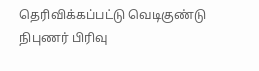தெரிவிக்கப்பட்டு வெடிகுண்டு நிபுணர் பிரிவு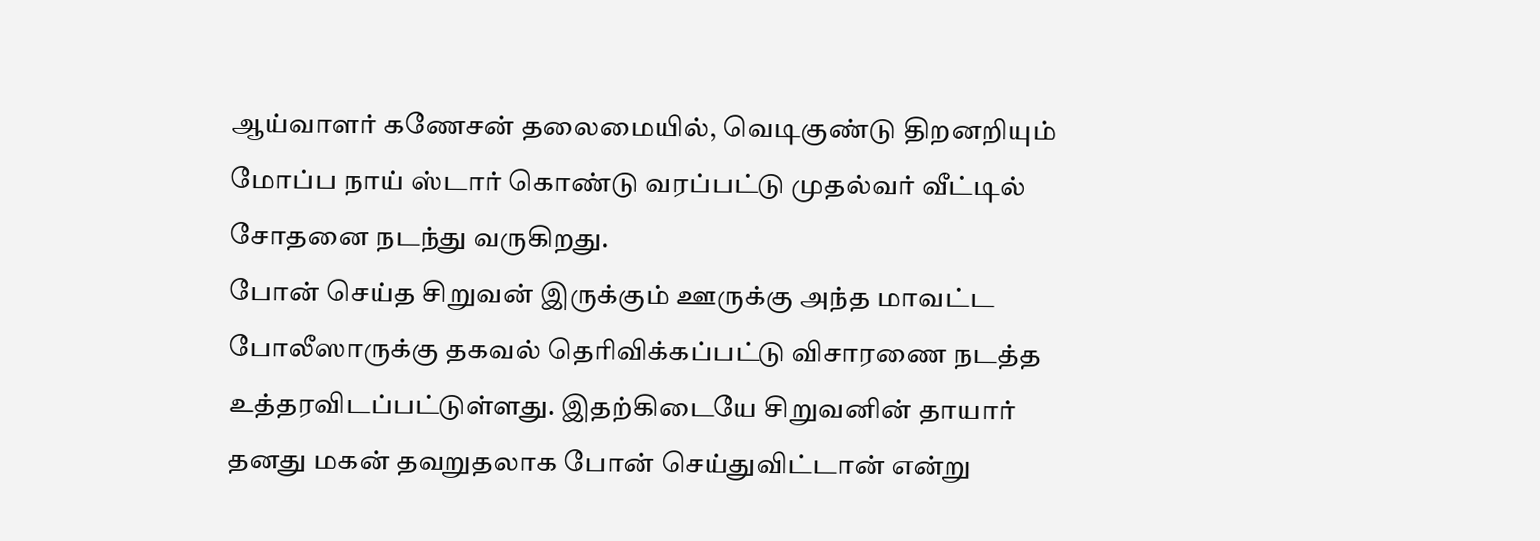ஆய்வாளர் கணேசன் தலைமையில், வெடிகுண்டு திறனறியும் மோப்ப நாய் ஸ்டார் கொண்டு வரப்பட்டு முதல்வர் வீட்டில் சோதனை நடந்து வருகிறது.
போன் செய்த சிறுவன் இருக்கும் ஊருக்கு அந்த மாவட்ட போலீஸாருக்கு தகவல் தெரிவிக்கப்பட்டு விசாரணை நடத்த உத்தரவிடப்பட்டுள்ளது. இதற்கிடையே சிறுவனின் தாயார் தனது மகன் தவறுதலாக போன் செய்துவிட்டான் என்று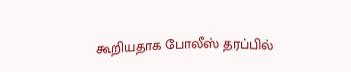கூறியதாக போலீஸ் தரப்பில்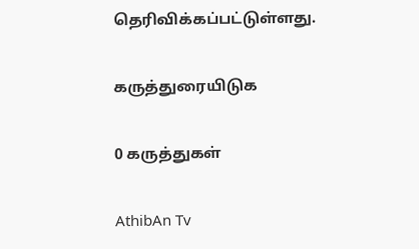தெரிவிக்கப்பட்டுள்ளது.

கருத்துரையிடுக

0 கருத்துகள்

AthibAn Tv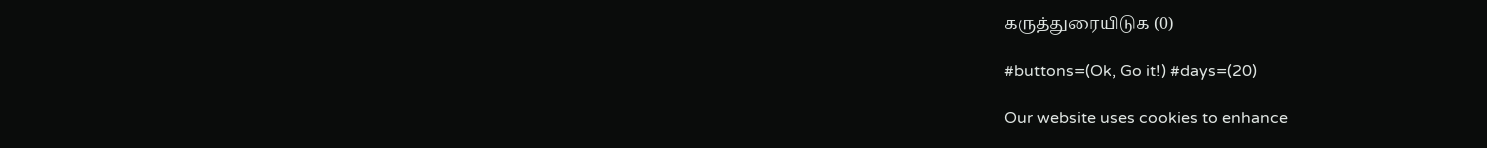கருத்துரையிடுக (0)

#buttons=(Ok, Go it!) #days=(20)

Our website uses cookies to enhance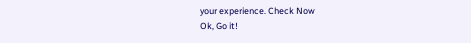your experience. Check Now
Ok, Go it!